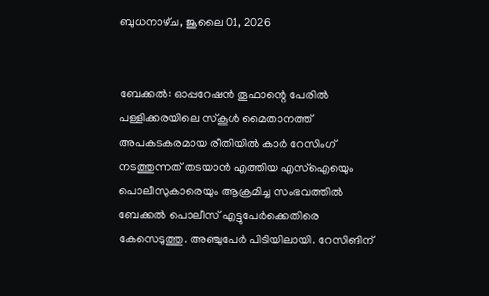ബുധനാഴ്‌ച, ജൂലൈ 01, 2026


ബേക്കൽ: ഓപ്പറേഷന്‍ തൂഫാന്റെ പേരില്‍ പള്ളിക്കരയിലെ സ്‌കൂള്‍ മൈതാനത്ത് അപകടകരമായ രീതിയില്‍ കാര്‍ റേസിംഗ് നടത്തുന്നത് തടയാന്‍ എത്തിയ എസ്‌ഐയെും പൊലീസുകാരെയും ആക്രമിച്ച സംഭവത്തില്‍ ബേക്കല്‍ പൊലീസ് എട്ടുപേര്‍ക്കെതിരെ കേസെടുത്തു. അഞ്ചുപേര്‍ പിടിയിലായി. റേസിങിന്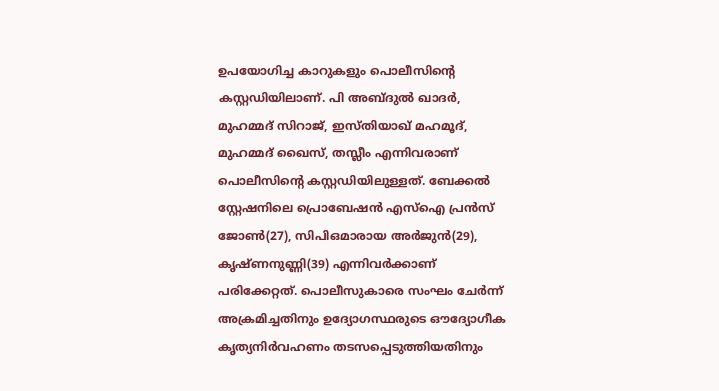ഉപയോഗിച്ച കാറുകളും പൊലീസിന്റെ കസ്റ്റഡിയിലാണ്. പി അബ്ദുല്‍ ഖാദര്‍, മുഹമ്മദ് സിറാജ്, ഇസ്തിയാഖ് മഹമൂദ്, മുഹമ്മദ് ഖൈസ്, തസ്ലീം എന്നിവരാണ് പൊലീസിന്റെ കസ്റ്റഡിയിലുള്ളത്. ബേക്കല്‍ സ്റ്റേഷനിലെ പ്രൊബേഷന്‍ എസ്‌ഐ പ്രന്‍സ് ജോണ്‍(27), സിപിഒമാരായ അര്‍ജുന്‍(29), കൃഷ്ണനുണ്ണി(39) എന്നിവര്‍ക്കാണ് പരിക്കേറ്റത്. പൊലീസുകാരെ സംഘം ചേര്‍ന്ന് അക്രമിച്ചതിനും ഉദ്യോഗസ്ഥരുടെ ഔദ്യോഗീക കൃത്യനിര്‍വഹണം തടസപ്പെടുത്തിയതിനും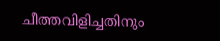ചീത്തവിളിച്ചതിനും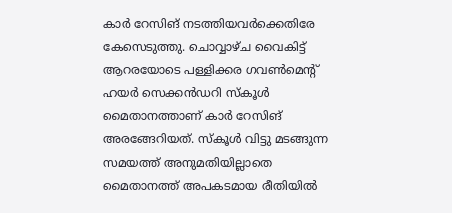കാര്‍ റേസിങ് നടത്തിയവര്‍ക്കെതിരേ കേസെടുത്തു. ചൊവ്വാഴ്ച വൈകിട്ട് ആറരയോടെ പള്ളിക്കര ഗവണ്‍മെന്റ് ഹയര്‍ സെക്കന്‍ഡറി സ്‌കൂള്‍ മൈതാനത്താണ് കാര്‍ റേസിങ് അരങ്ങേറിയത്. സ്‌കൂള്‍ വിട്ടു മടങ്ങുന്ന സമയത്ത് അനുമതിയില്ലാതെ മൈതാനത്ത് അപകടമായ രീതിയില്‍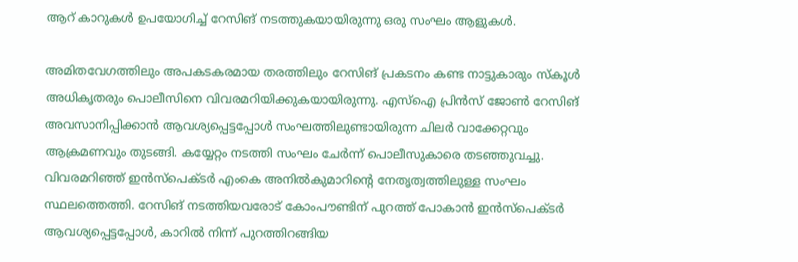ആറ് കാറുകള്‍ ഉപയോഗിച്ച് റേസിങ് നടത്തുകയായിരുന്നു ഒരു സംഘം ആളുകള്‍.

അമിതവേഗത്തിലും അപകടകരമായ തരത്തിലും റേസിങ് പ്രകടനം കണ്ട നാട്ടുകാരും സ്‌കൂള്‍ അധികൃതരും പൊലീസിനെ വിവരമറിയിക്കുകയായിരുന്നു. എസ്ഐ പ്രിന്‍സ് ജോണ്‍ റേസിങ് അവസാനിപ്പിക്കാന്‍ ആവശ്യപ്പെട്ടപ്പോള്‍ സംഘത്തിലുണ്ടായിരുന്ന ചിലര്‍ വാക്കേറ്റവും ആക്രമണവും തുടങ്ങി. കയ്യേറ്റം നടത്തി സംഘം ചേര്‍ന്ന് പൊലീസുകാരെ തടഞ്ഞുവച്ചു. വിവരമറിഞ്ഞ് ഇന്‍സ്‌പെക്ടര്‍ എംകെ അനില്‍കുമാറിന്റെ നേതൃത്വത്തിലുള്ള സംഘം സ്ഥലത്തെത്തി. റേസിങ് നടത്തിയവരോട് കോംപൗണ്ടിന് പുറത്ത് പോകാന്‍ ഇന്‍സ്‌പെക്ടര്‍ ആവശ്യപ്പെട്ടപ്പോള്‍, കാറില്‍ നിന്ന് പുറത്തിറങ്ങിയ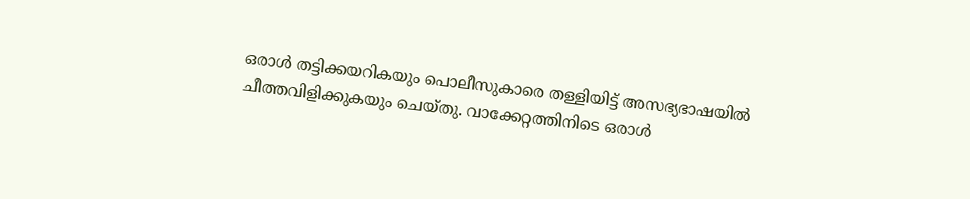ഒരാള്‍ തട്ടിക്കയറികയും പൊലീസുകാരെ തള്ളിയിട്ട് അസഭ്യഭാഷയില്‍ ചീത്തവിളിക്കുകയും ചെയ്തു. വാക്കേറ്റത്തിനിടെ ഒരാള്‍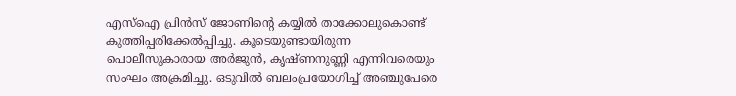എസ്‌ഐ പ്രിന്‍സ് ജോണിന്റെ കയ്യില്‍ താക്കോലുകൊണ്ട് കുത്തിപ്പരിക്കേല്‍പ്പിച്ചു. കൂടെയുണ്ടായിരുന്ന പൊലീസുകാരായ അര്‍ജുന്‍, കൃഷ്ണനുണ്ണി എന്നിവരെയും സംഘം അക്രമിച്ചു. ഒടുവില്‍ ബലംപ്രയോഗിച്ച് അഞ്ചുപേരെ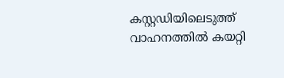കസ്റ്റഡിയിലെടുത്ത് വാഹനത്തില്‍ കയറ്റി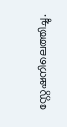സ്റ്റേഷനിലെത്തിച്ചു.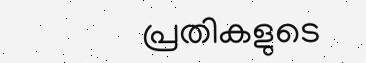പ്രതികളുടെ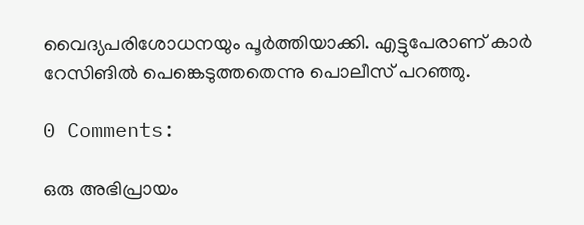വൈദ്യപരിശോധനയും പൂര്‍ത്തിയാക്കി. എട്ടുപേരാണ് കാര്‍ റേസിങില്‍ പെങ്കെടുത്തതെന്നു പൊലീസ് പറഞ്ഞു.

0 Comments:

ഒരു അഭിപ്രായം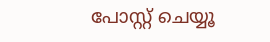പോസ്റ്റ് ചെയ്യൂ